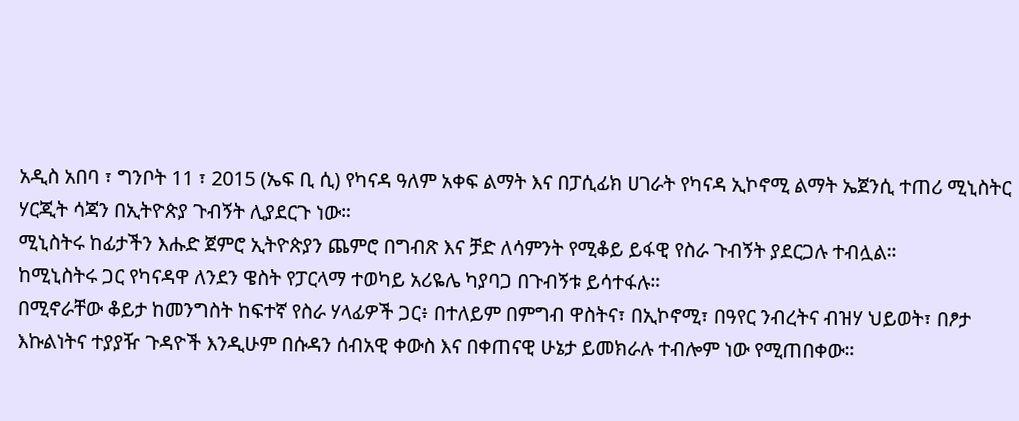አዲስ አበባ ፣ ግንቦት 11 ፣ 2015 (ኤፍ ቢ ሲ) የካናዳ ዓለም አቀፍ ልማት እና በፓሲፊክ ሀገራት የካናዳ ኢኮኖሚ ልማት ኤጀንሲ ተጠሪ ሚኒስትር ሃርጂት ሳጃን በኢትዮጵያ ጉብኝት ሊያደርጉ ነው።
ሚኒስትሩ ከፊታችን እሑድ ጀምሮ ኢትዮጵያን ጨምሮ በግብጽ እና ቻድ ለሳምንት የሚቆይ ይፋዊ የስራ ጉብኝት ያደርጋሉ ተብሏል።
ከሚኒስትሩ ጋር የካናዳዋ ለንደን ዌስት የፓርላማ ተወካይ አሪዬሌ ካያባጋ በጉብኝቱ ይሳተፋሉ።
በሚኖራቸው ቆይታ ከመንግስት ከፍተኛ የስራ ሃላፊዎች ጋር፥ በተለይም በምግብ ዋስትና፣ በኢኮኖሚ፣ በዓየር ንብረትና ብዝሃ ህይወት፣ በፆታ እኩልነትና ተያያዥ ጉዳዮች እንዲሁም በሱዳን ሰብአዊ ቀውስ እና በቀጠናዊ ሁኔታ ይመክራሉ ተብሎም ነው የሚጠበቀው።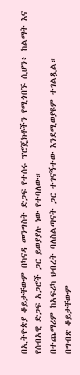በኢትዮጵያ ቆይታቸውም በካናዳ መንግስት ድጋፍ የተሰሩ ፕሮጄክቶችን የሚጎበኙ ሲሆን፥ ከልማት እና የሰብአዊ ድጋፍ አጋሮች ጋር ይወያያሉ ነው የተባለው።
በተጨማሪም ከአፍሪካ ህብረት ባለስልጣናት ጋር ተገናኝተው እንደሚወያዩም ተገልጿል።
በግብጽ ቆይታቸውም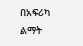በአፍሪካ ልማት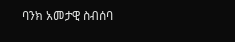ባንክ አመታዊ ስብሰባ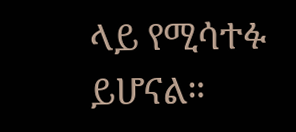ላይ የሚሳተፉ ይሆናል።